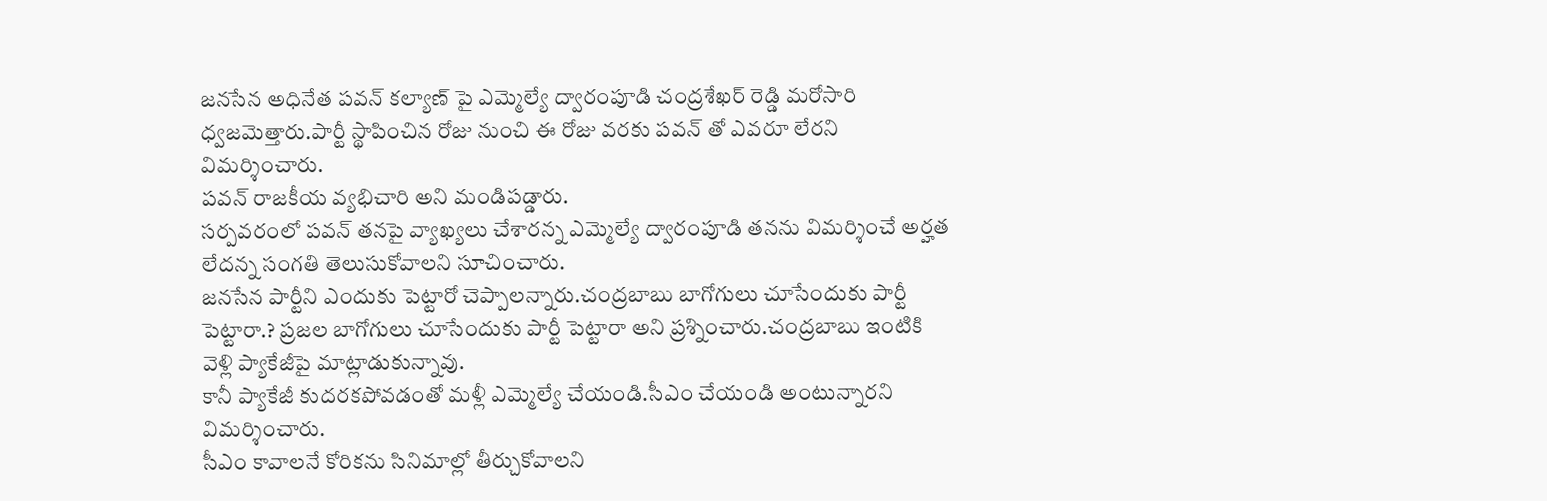జనసేన అధినేత పవన్ కల్యాణ్ పై ఎమ్మెల్యే ద్వారంపూడి చంద్రశేఖర్ రెడ్డి మరోసారి ధ్వజమెత్తారు.పార్టీ స్థాపించిన రోజు నుంచి ఈ రోజు వరకు పవన్ తో ఎవరూ లేరని విమర్శించారు.
పవన్ రాజకీయ వ్యభిచారి అని మండిపడ్డారు.
సర్పవరంలో పవన్ తనపై వ్యాఖ్యలు చేశారన్న ఎమ్మెల్యే ద్వారంపూడి తనను విమర్శించే అర్హత లేదన్న సంగతి తెలుసుకోవాలని సూచించారు.
జనసేన పార్టీని ఎందుకు పెట్టారో చెప్పాలన్నారు.చంద్రబాబు బాగోగులు చూసేందుకు పార్టీ పెట్టారా.? ప్రజల బాగోగులు చూసేందుకు పార్టీ పెట్టారా అని ప్రశ్నించారు.చంద్రబాబు ఇంటికి వెళ్లి ప్యాకేజీపై మాట్లాడుకున్నావు.
కానీ ప్యాకేజీ కుదరకపోవడంతో మళ్లీ ఎమ్మెల్యే చేయండి.సీఎం చేయండి అంటున్నారని విమర్శించారు.
సీఎం కావాలనే కోరికను సినిమాల్లో తీర్చుకోవాలని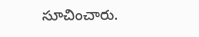సూచించారు.